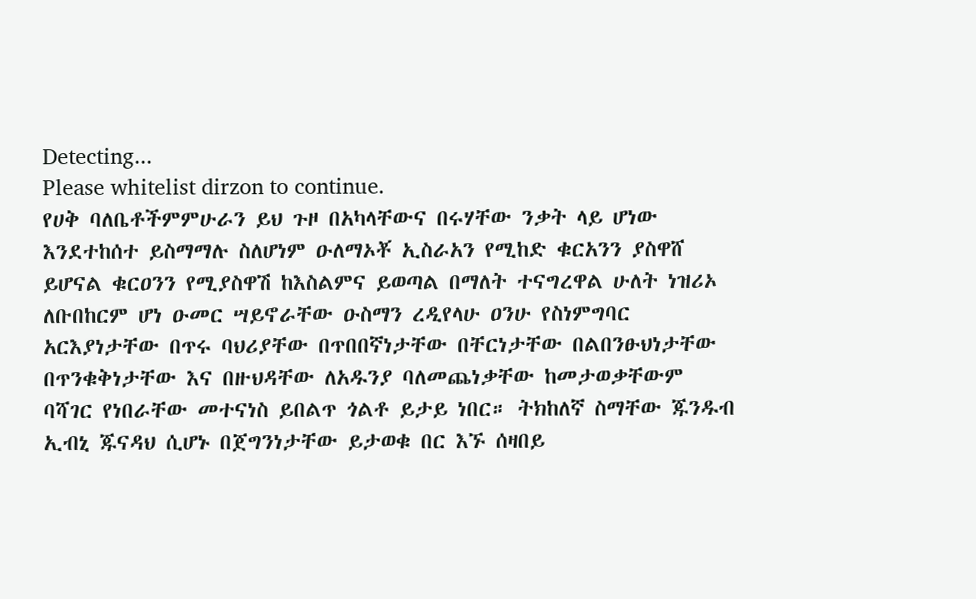Detecting...
Please whitelist dirzon to continue.
የሀቅ ባለቤቶችምምሁራን ይህ ጉዞ በአካላቸውና በሩሃቸው ንቃት ላይ ሆነው እንደተከሰተ ይስማማሉ ስለሆነም ዑለማኦቾ ኢስራአን የሚከድ ቁርአንን ያስዋሸ ይሆናል ቁርዐንን የሚያስዋሽ ከእስልምና ይወጣል በማለት ተናግረዋል ሁለት ነዝሪኦ ለቡበከርም ሆነ ዑመር ሣይኖራቸው ዑስማን ረዲየላሁ ዐንሁ የስነምግባር አርእያነታቸው በጥሩ ባህሪያቸው በጥበበኛነታቸው በቸርነታቸው በልበንፁህነታቸው በጥንቁቅነታቸው እና በዙህዳቸው ለአዱንያ ባለመጨነቃቸው ከመታወቃቸውም ባሻገር የነበራቸው መተናነስ ይበልጥ ጎልቶ ይታይ ነበር። ትክከለኛ ስማቸው ጁንዱብ ኢብኒ ጁናዳህ ሲሆኑ በጀግንነታቸው ይታወቁ በር እኙ ሰዛበይ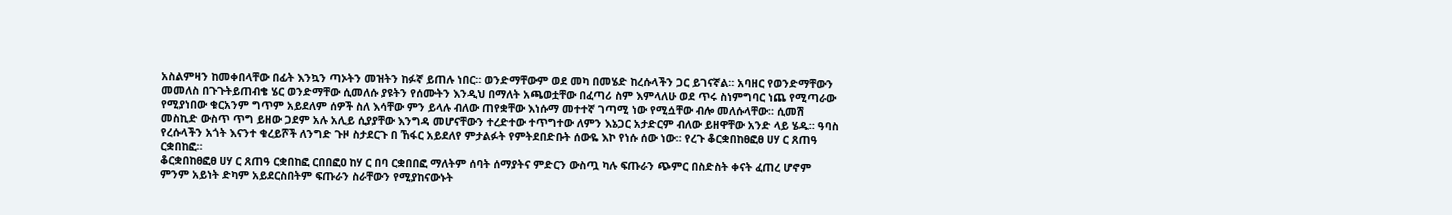አስልምዛን ከመቀበላቸው በፊት እንኳን ጣኦትን መዝትን ከፉኛ ይጠሉ ነበር። ወንድማቸውም ወደ መካ በመሄድ ከረሱላችን ጋር ይገናኛል። አባዘር የወንድማቸውን መመለስ በጉጉትይጠብቄ ሄር ወንድማቸው ሲመለሱ ያዩትን የሰሙትን እንዲህ በማለት አጫወቷቸው በፈጣሪ ስም እምላለሁ ወደ ጥሩ ስነምግባር ነጨ የሚጣራው የሚያነበው ቁርአንም ግጥም አይደለም ሰዎች ስለ እሳቸው ምን ይላሉ ብለው ጠየቋቸው እነሱማ መተተኛ ገጣሚ ነው የሚሷቸው ብሎ መለሱላቸው። ሲመሽ መስኪድ ውስጥ ጥግ ይዘው ጋደም አሉ አሊይ ሲያያቸው እንግዳ መሆናቸውን ተረድተው ተጥግተው ለምን እኔጋር አታድርም ብለው ይዘዋቸው አንድ ላይ ሄዱ። ዓባስ የረሱላችን አጎት እናንተ ቁረይሾች ለንግድ ጉዞ ስታደርጉ በ ኸፋር አይደለየ ምታልፉት የምትደበድቡት ሰውዬ እኮ የነሱ ሰው ነው። የረጉ ቆርቋበከፀፎፀ ሀሃ ር ጸጠዓ ርቋበከፎ።
ቆርቋበከፀፎፀ ሀሃ ር ጸጠዓ ርቋበከፎ ርበበፎዐ ከሃ ር በባ ርቋበበፎ ማለትም ሰባት ሰማያትና ምድርን ውስጧ ካሉ ፍጡራን ጭምር በስድስት ቀናት ፈጠረ ሆኖም ምንም አይነት ድካም አይደርስበትም ፍጡራን ስራቸውን የሚያከናውኑት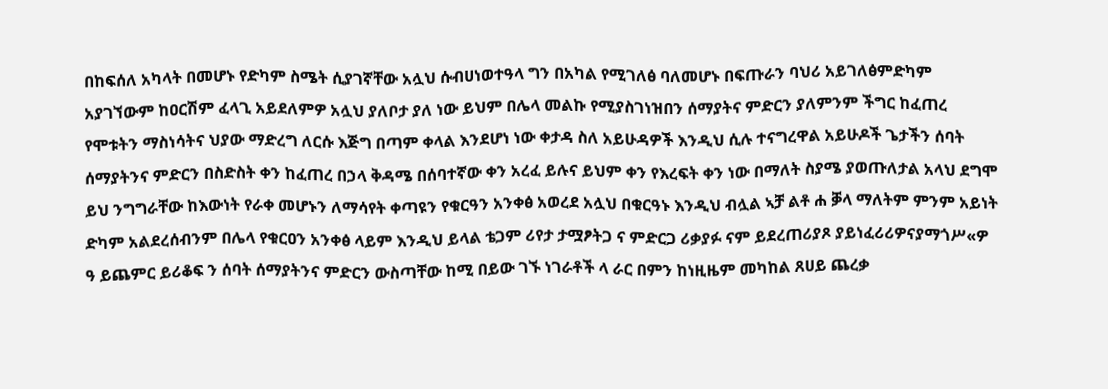በከፍሰለ አካላት በመሆኑ የድካም ስሜት ሲያገኛቸው አሏህ ሱብሀነወተዓላ ግን በአካል የሚገለፅ ባለመሆኑ በፍጡራን ባህሪ አይገለፅምድካም አያገኘውም ከዐርሽም ፈላጊ አይደለምዎ አሏህ ያለቦታ ያለ ነው ይህም በሌላ መልኩ የሚያስገነዝበን ሰማያትና ምድርን ያለምንም ችግር ከፈጠረ የሞቱትን ማስነሳትና ህያው ማድረግ ለርሱ እጅግ በጣም ቀላል እንደሆነ ነው ቀታዳ ስለ አይሁዳዎች እንዲህ ሲሉ ተናግረዋል አይሁዶች ጌታችን ሰባት ሰማያትንና ምድርን በስድስት ቀን ከፈጠረ በኃላ ቅዳሜ በሰባተኛው ቀን አረፈ ይሉና ይህም ቀን የእረፍት ቀን ነው በማለት ስያሜ ያወጡለታል አላህ ደግሞ ይህ ንግግራቸው ከእውነት የራቀ መሆኑን ለማሳየት ቀጣዩን የቁርዓን አንቀፅ አወረደ አሏህ በቁርዓኑ እንዲህ ብሏል ኣቻ ልቶ ሐ ቓላ ማለትም ምንም አይነት ድካም አልደረሰብንም በሌላ የቁርዐን አንቀፅ ላይም እንዲህ ይላል ቴጋም ሪየታ ታሟፆትጋ ና ምድርጋ ሪቃያፉ ናም ይደረጠሪያጾ ያይነፈሪሪዎናያማጎሥ«ዎ ዓ ይጨምር ይሪቆፍ ን ሰባት ሰማያትንና ምድርን ውስጣቸው ከሚ በይው ገኙ ነገራቶች ላ ራር በምን ከነዚዜም መካከል ጸሀይ ጨረቃ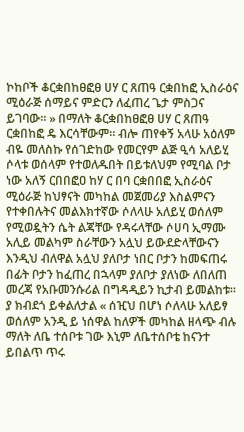ኮከቦች ቆርቋበከፀፎፀ ሀሃ ር ጸጠዓ ርቋበከፎ ኢስራዕና ሚዕራጅ ሰማይና ምድርን ለፈጠረ ጌታ ምስጋና ይገባው። » በማለት ቆርቋበከፀፎፀ ሀሃ ር ጸጠዓ ርቋበከፎ ዴ እርሳቸውም። ብሎ ጠየቀኝ አላሁ አዕለም ብዬ መለስኩ የሰገድከው የመርየም ልጅ ዒሳ አለይሂ ሶላቱ ወሰላም የተወለዱበት በይቱለህም የሚባል ቦታ ነው አለኝ ርበበፎዐ ከሃ ር በባ ርቋበበፎ ኢስራዕና ሚዕራጅ ከህፃናት መካከል መጀመሪያ እስልምናን የተቀበሉትና መልእክተኛው ሶለላሁ አለይሂ ወሰለም የሚወዷትን ሴት ልጃቸው የዳሩላቸው ሶሀባ ኢማሙ አሊይ መልካም ስራቸውን አሏህ ይውደድላቸውናን እንዲህ ብለዋል አሏህ ያለቦታ ነበር ቦታን ከመፍጠሩ በፊት ቦታን ከፈጠረ በኋላም ያለቦታ ያለነው ለበለጠ መረጃ የአቡመንሱሪል በግዳዲይን ኪታብ ይመልከቱ። ያ ክብደጎ ይቀልለታል « ሰዢህ በሆነ ሶለላሁ አለይፃ ወሰለም አንዲ ይ ነሰዋል ከለዎች መካከል ዘላጭ ብሉ ማለት ለቤ ተሰቦቱ ገው እኒም ለቤተሰቦቴ ከናንተ ይበልጥ ጥሩ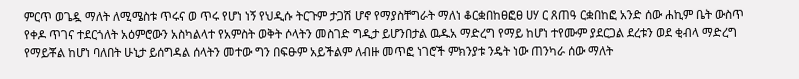ምርጥ ወጌዷ ማለት ለሚሜስቱ ጥሩና ወ ጥሩ የሆነ ነኝ የህዲሱ ትርጉም ታጋሽ ሆኖ የማያስቸግራት ማለነ ቆርቋበከፀፎፀ ሀሃ ር ጸጠዓ ርቋበከፎ አንድ ሰው ሐኪም ቤት ውስጥ የቀዶ ጥገና ተደርጎለት አዕምሮውን አስካልላተ የአምስት ወቅት ሶላትን መስገድ ግዲታ ይሆንበታል ዉዱአ ማድረግ የማይ ከሆነ ተየሙም ያደርጋል ደረቱን ወደ ቂብላ ማድረግ የማይቾል ከሆነ ባለበት ሁኒታ ይሰግዳል ሰላትን መተው ግን በፍፁም አይችልም ለብዙ መጥፎ ነገሮች ምክንያቱ ንዴት ነው ጠንካራ ሰው ማለት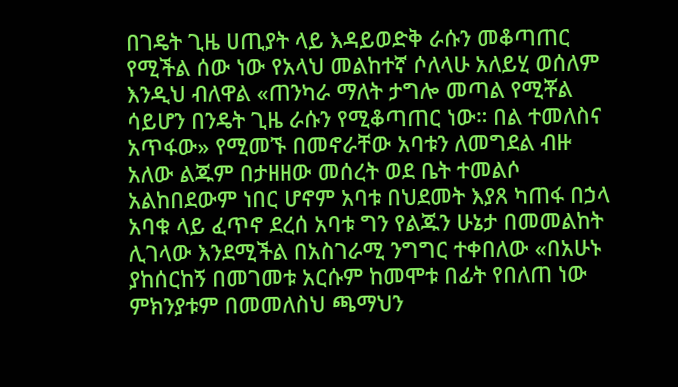በገዴት ጊዜ ሀጢያት ላይ እዳይወድቅ ራሱን መቆጣጠር የሚችል ሰው ነው የአላህ መልከተኛ ሶለላሁ አለይሂ ወሰለም እንዲህ ብለዋል «ጠንካራ ማለት ታግሎ መጣል የሚቾል ሳይሆን በንዴት ጊዜ ራሱን የሚቆጣጠር ነው። በል ተመለስና አጥፋው» የሚመኙ በመኖራቸው አባቱን ለመግደል ብዙ አለው ልጁም በታዘዘው መሰረት ወደ ቤት ተመልሶ አልከበደውም ነበር ሆኖም አባቱ በህደመት እያጸ ካጠፋ በኃላ አባቁ ላይ ፈጥኖ ደረሰ አባቱ ግን የልጁን ሁኔታ በመመልከት ሊገላው እንደሚችል በአስገራሚ ንግግር ተቀበለው «በአሁኑ ያከሰርከኝ በመገመቱ አርሱም ከመሞቱ በፊት የበለጠ ነው ምክንያቱም በመመለስህ ጫማህን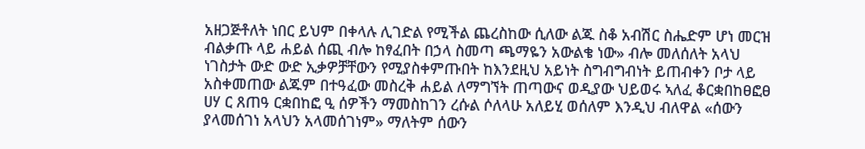አዘጋጅቶለት ነበር ይህም በቀላሉ ሊገድል የሚችል ጨረስከው ሲለው ልጁ ስቆ አብሽር ስሔድም ሆነ መርዝ ብልቃጡ ላይ ሐይል ሰጪ ብሎ ከፃፈበት በኃላ ስመጣ ጫማዬን አውልቄ ነው» ብሎ መለሰለት አላህ ነገስታት ውድ ውድ ኢቃዎቻቸውን የሚያስቀምጡበት ከእንደዚህ አይነት ስግብግብነት ይጠብቀን ቦታ ላይ አስቀመጠው ልጁም በተዓፈው መስረቅ ሐይል ለማግኘት ጠጣውና ወዲያው ህይወሩ ኣለፈ ቆርቋበከፀፎፀ ሀሃ ር ጸጠዓ ርቋበከፎ ዒ ሰዎችን ማመስከገን ረሱል ሶለላሁ አለይሂ ወሰለም እንዲህ ብለዋል «ሰውን ያላመሰገነ አላህን አላመሰገነም» ማለትም ሰውን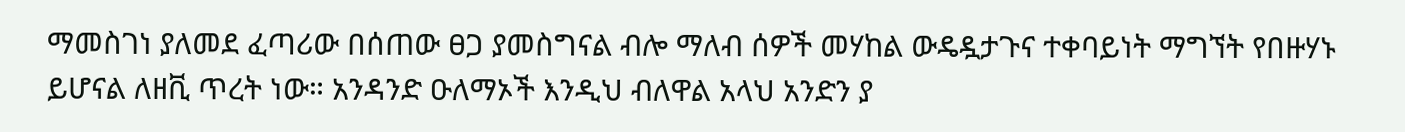ማመስገነ ያለመደ ፈጣሪው በሰጠው ፀጋ ያመስግናል ብሎ ማለብ ሰዎች መሃከል ውዴዷታጉና ተቀባይነት ማግኘት የበዙሃኑ ይሆናል ለዘቪ ጥረት ነው። አንዳንድ ዑለማኦች እንዲህ ብለዋል አላህ አንድን ያ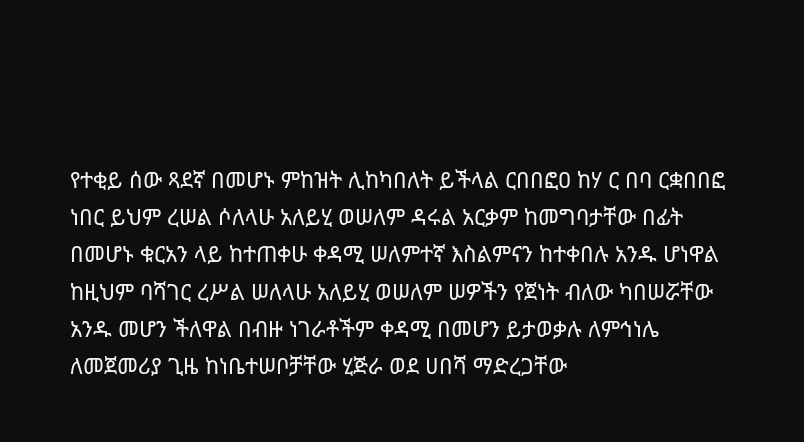የተቂይ ሰው ጻደኛ በመሆኑ ምከዝት ሊከካበለት ይችላል ርበበፎዐ ከሃ ር በባ ርቋበበፎ ነበር ይህም ረሠል ሶለላሁ አለይሂ ወሠለም ዳሩል አርቃም ከመግባታቸው በፊት በመሆኑ ቁርአን ላይ ከተጠቀሁ ቀዳሚ ሠለምተኛ እስልምናን ከተቀበሉ አንዱ ሆነዋል ከዚህም ባሻገር ረሥል ሠለላሁ አለይሂ ወሠለም ሠዎችን የጀነት ብለው ካበሠሯቸው አንዱ መሆን ችለዋል በብዙ ነገራቶችም ቀዳሚ በመሆን ይታወቃሉ ለምኅነሌ ለመጀመሪያ ጊዜ ከነቤተሠቦቻቸው ሂጅራ ወደ ሀበሻ ማድረጋቸው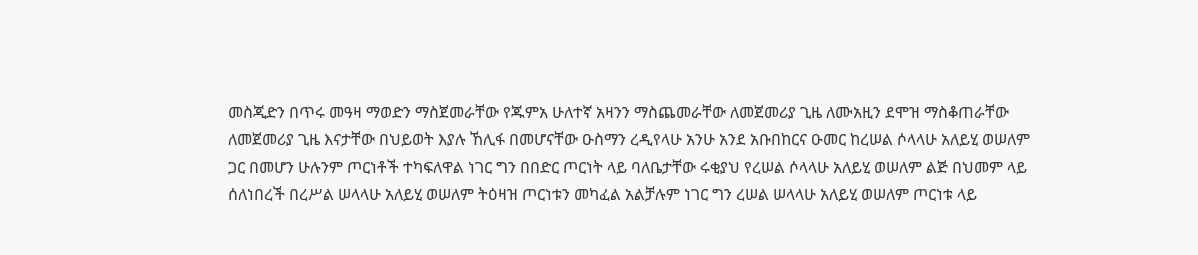መስጂድን በጥሩ መዓዛ ማወድን ማስጀመራቸው የጁምአ ሁለተኛ አዛንን ማስጨመራቸው ለመጀመሪያ ጊዜ ለሙአዚን ደሞዝ ማስቆጠራቸው ለመጀመሪያ ጊዜ እናታቸው በህይወት እያሉ ኸሊፋ በመሆናቸው ዑስማን ረዲየላሁ አንሁ አንደ አቡበከርና ዑመር ከረሠል ሶላላሁ አለይሂ ወሠለም ጋር በመሆን ሁሉንም ጦርነቶች ተካፍለዋል ነገር ግን በበድር ጦርነት ላይ ባለቤታቸው ሩቂያህ የረሠል ሶላላሁ አለይሂ ወሠለም ልጅ በህመም ላይ ሰለነበረች በረሥል ሠላላሁ አለይሂ ወሠለም ትዕዛዝ ጦርነቱን መካፈል አልቻሉም ነገር ግን ረሠል ሠላላሁ አለይሂ ወሠለም ጦርነቱ ላይ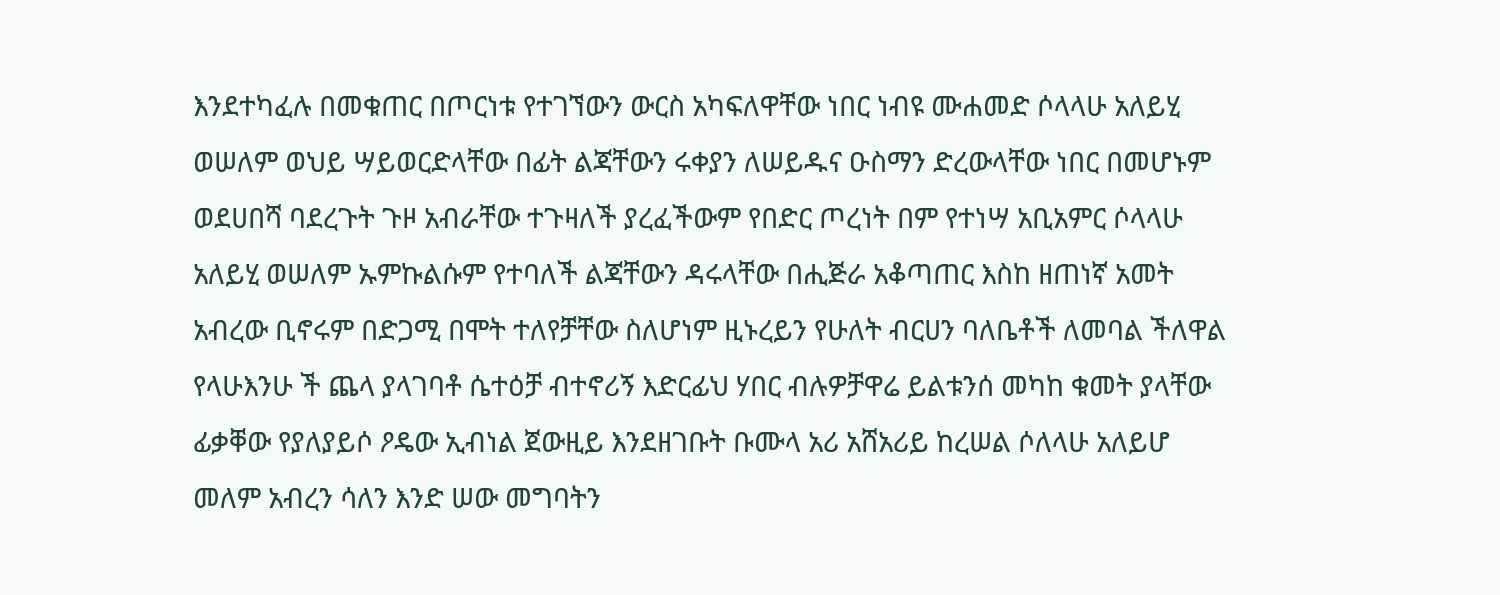እንደተካፈሉ በመቁጠር በጦርነቱ የተገኘውን ውርስ አካፍለዋቸው ነበር ነብዩ ሙሐመድ ሶላላሁ አለይሂ ወሠለም ወህይ ሣይወርድላቸው በፊት ልጃቸውን ሩቀያን ለሠይዱና ዑስማን ድረውላቸው ነበር በመሆኑም ወደሀበሻ ባደረጉት ጉዞ አብራቸው ተጉዛለች ያረፈችውም የበድር ጦረነት በም የተነሣ አቢአምር ሶላላሁ አለይሂ ወሠለም ኡምኩልሱም የተባለች ልጃቸውን ዳሩላቸው በሒጅራ አቆጣጠር እስከ ዘጠነኛ አመት አብረው ቢኖሩም በድጋሚ በሞት ተለየቻቸው ስለሆነም ዚኑረይን የሁለት ብርሀን ባለቤቶች ለመባል ችለዋል የላሁእንሁ ች ጨላ ያላገባቶ ሴተዕቻ ብተኖሪኝ እድርፊህ ሃበር ብሉዎቻዋሬ ይልቱንሰ መካከ ቁመት ያላቸው ፊቃቐው የያለያይሶ ዖዴው ኢብነል ጀውዚይ እንደዘገቡት ቡሙላ አሪ አሸአሪይ ከረሠል ሶለላሁ አለይሆ መለም አብረን ሳለን እንድ ሠው መግባትን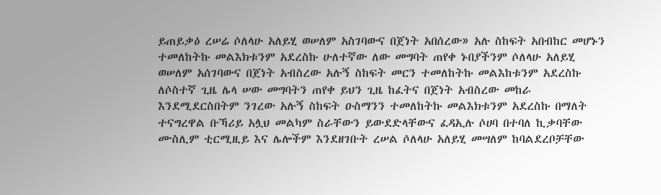ይጠይቃዕ ረሠሬ ሶለላሁ አለይሂ ወሠለም አስገባውና በጀነት አበሰረው» አሉ ስከፍት አበብከር መሆኑን ተመለከትኩ መልእክቱንም አደረስኩ ሁለተኛው ለው መግባት ጠየቀ ኑበያችንም ሶለላሁ አለይሂ ወሠለም አሰገባውና በጀነት አብስረው አሉኝ ስከፍት መርን ተመለከትኩ መልእከቱንም አደረስኩ ለሶስተኛ ጊዜ ሌላ ሠው መግባትን ጠየቀ ይህን ጊዜ ከፈትና በጀነት አብስረው መከራ እንደሚደርስበትም ንገረው አሉኝ ስከፍት ዑስማንን ተመለከትኩ መልእክቱንም አደረስኩ በማለት ተናግረዋል ቡኻሪይ አሏህ መልካም ስራቸውን ይውደድላቸውና ፈዳኢሉ ሶሀባ በተባለ ኪቃባቸው ሙስሊም ቲርሚዚይ እና ሌሎችም እንደዘገቡት ረሠል ሶለላሁ አለይሂ መሣለም ከባልደረቦቻቸው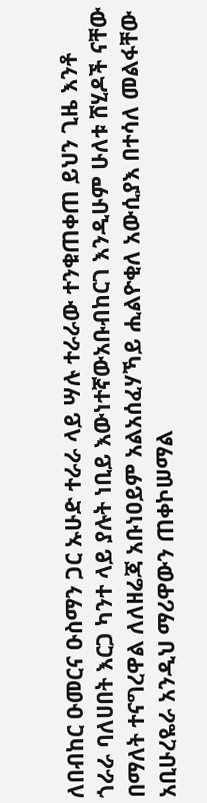ለበብከር ዑመርና ዑስማን ጋር ኡሁድ ተራራ ላይ ሣሉ ተራራው ተንቁጠቀጠ ይህን ጊዜ እንቶ ጎራራ ባለሀበት እርጋ ካንተ ላይ ያሉት ነቢይ እውነተኛውአቡብከርገ እንዲሁም ሁለቱ ሸሂዶች ናቸው በማለት ተናግረዋል ለለዘሬጃ አቡነዐይም አልአሰፈሃኻይ ሒልዮቂለ አውሲያእ በተሳለ መልፋቸው አቢሁረዬራ አንዲህ ማሪዋውን ጠቀኮሠማል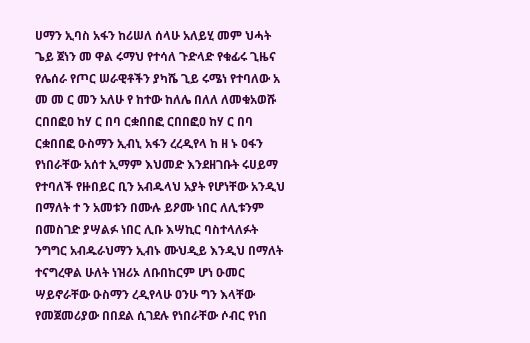ሀማን ኢባስ አፋን ከሪሠለ ሰላሁ አለይሂ መም ህሓት ጌይ ጀነን መ ዋል ሩማህ የተሳለ ጉድላድ የቁፊሩ ጊዜና የሌሰራ የጦር ሠራዊቶችን ያካሼ ጊይ ሩሜነ የተባለው አ መ መ ር መን አለሁ የ ከተው ከለሌ በለለ ለመቁአወሹ ርበበፎዐ ከሃ ር በባ ርቋበበፎ ርበበፎዐ ከሃ ር በባ ርቋበበፎ ዑስማን ኢብኒ አፋን ረረዲየላ ከ ዘ ኑ ዐፋን የነበራቸው አሰተ ኢማም እህመድ እንደዘገቡት ሩሀይማ የተባለች የዙበይር ቢን አብዱላህ አያት የሆነቸው አንዲህ በማለት ተ ን አመቱን በሙሉ ይዖሙ ነበር ለሊቱንም በመስገድ ያሣልፉ ነበር ሊቡ እሣኪር ባስተላለፉት ንግግር አብዱራህማን ኢብኑ ሙህዲይ እንዲህ በማለት ተናግረዋል ሁለት ነዝሪኦ ለቡበከርም ሆነ ዑመር ሣይኖራቸው ዑስማን ረዲየላሁ ዐንሁ ግን እላቸው የመጀመሪያው በበደል ሲገደሉ የነበራቸው ሶብር የነበ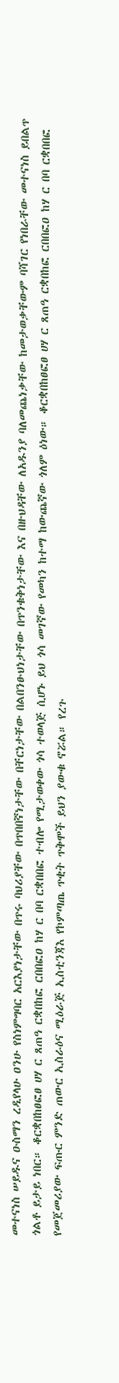መተናነስ ሠይዱና ዑስማን ረዲየላሁ ዐንሁ የስነምግባር አርእያነታቸው በጥሩ ባህሪያቸው በጥበበኛነታቸው በቸርነታቸው በልበንፁህነታቸው በጥንቁቅነታቸው እና በዙህዳቸው ለአዱንያ ባለመጨነቃቸው ከመታወቃቸውም ባሻገር የነበራቸው መተናነስ ይበልጥ ጎልቶ ይታይ ነበር። ቆርቋበከፀፎፀ ሀሃ ር ጸጠዓ ርቋበከፎ ርበበፎዐ ከሃ ር በባ ርቋበበፎ ተብሎ የሚታወቀው ጎሳ ተወላጅ ሲሆኑ ይህ ጎሳ መገኛው የመካን ከተማ ከውጨኛው ጎለም ዕነው። ቆርቋበከፀፎፀ ሀሃ ር ጸጠዓ ርቋበከፎ ርበበፎዐ ከሃ ር በባ ርቋበበፎ የመጀመሪያው ፍጡር ምንድ ጠውር ኢስራዕና ሚዕራጅ ኢስቲንጃእ የኮምጣጤ ጥቂት ጥቅሞች ይህን ያውቁ ኖሯል። የረጉ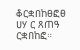ቆርቋበከፀፎፀ ሀሃ ር ጸጠዓ ርቋበከፎ።